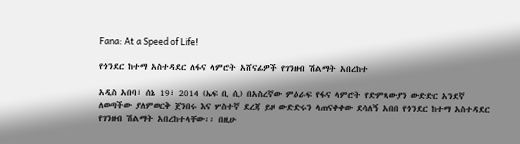Fana: At a Speed of Life!

የጎንደር ከተማ አስተዳደር ለፋና ላምሮት አሸናፊዎች የገንዘብ ሽልማት አበረከተ

አዲስ አበባ፣ ሰኔ 19፣ 2014 (ኤፍ ቢ ሲ) በአስረኛው ምዕራፍ የፋና ላምሮት የድምጻውያን ውድድር አንደኛ ለወጣችው ያለምወርቅ ጀንበሩ እና ሦስተኛ ደረጃ ይዞ ውድድሩን ላጠናቀቀው ደሳለኝ አበበ የጎንደር ከተማ አስተዳደር የገንዘብ ሽልማት አበረከተላቸው፡፡ በዚሁ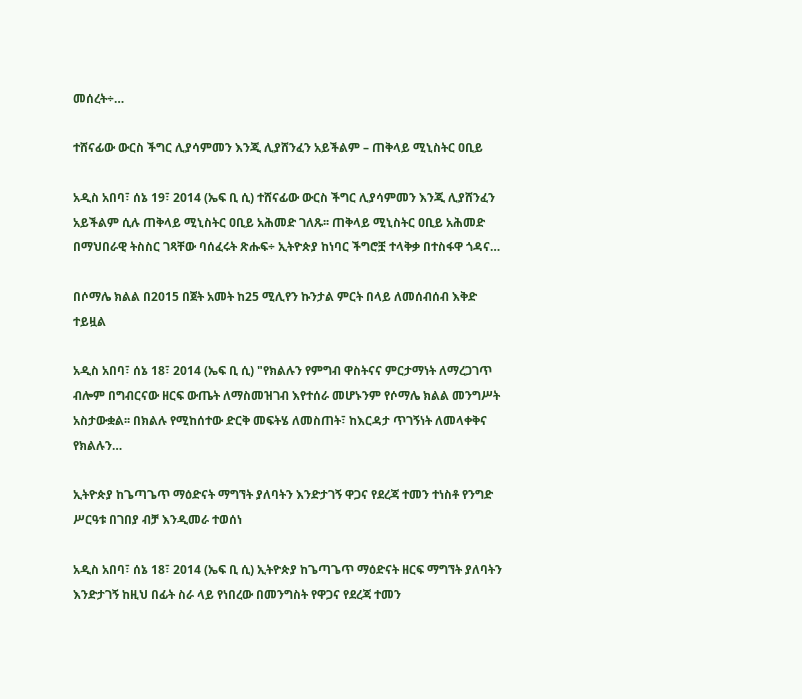መሰረት÷…

ተሸናፊው ውርስ ችግር ሊያሳምመን እንጂ ሊያሸንፈን አይችልም – ጠቅላይ ሚኒስትር ዐቢይ

አዲስ አበባ፣ ሰኔ 19፣ 2014 (ኤፍ ቢ ሲ) ተሸናፊው ውርስ ችግር ሊያሳምመን እንጂ ሊያሸንፈን አይችልም ሲሉ ጠቅላይ ሚኒስትር ዐቢይ አሕመድ ገለጹ፡፡ ጠቅላይ ሚኒስትር ዐቢይ አሕመድ በማህበራዊ ትስስር ገጻቸው ባሰፈሩት ጽሑፍ÷ ኢትዮጵያ ከነባር ችግሮቿ ተላቅቃ በተስፋዋ ጎዳና…

በሶማሌ ክልል በ2015 በጀት አመት ከ25 ሚሊየን ኩንታል ምርት በላይ ለመሰብሰብ እቅድ ተይዟል

አዲስ አበባ፣ ሰኔ 18፣ 2014 (ኤፍ ቢ ሲ) "የክልሉን የምግብ ዋስትናና ምርታማነት ለማረጋገጥ ብሎም በግብርናው ዘርፍ ውጤት ለማስመዝገብ እየተሰራ መሆኑንም የሶማሌ ክልል መንግሥት አስታውቋል፡፡ በክልሉ የሚከሰተው ድርቅ መፍትሄ ለመስጠት፣ ከእርዳታ ጥገኝነት ለመላቀቅና የክልሉን…

ኢትዮጵያ ከጌጣጌጥ ማዕድናት ማግኘት ያለባትን እንድታገኝ ዋጋና የደረጃ ተመን ተነስቶ የንግድ ሥርዓቱ በገበያ ብቻ እንዲመራ ተወሰነ

አዲስ አበባ፣ ሰኔ 18፣ 2014 (ኤፍ ቢ ሲ) ኢትዮጵያ ከጌጣጌጥ ማዕድናት ዘርፍ ማግኘት ያለባትን እንድታገኝ ከዚህ በፊት ስራ ላይ የነበረው በመንግስት የዋጋና የደረጃ ተመን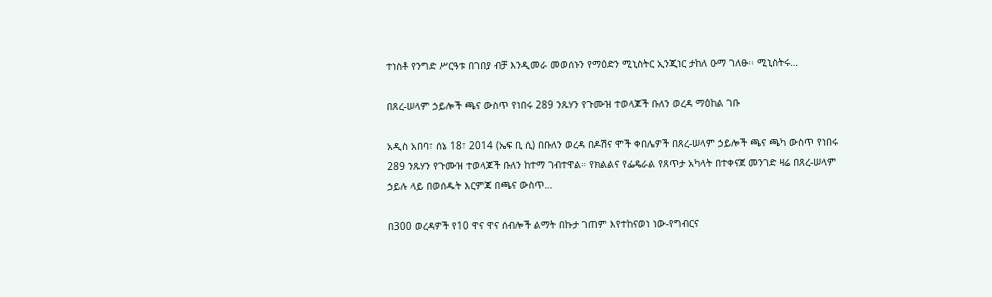ተነስቶ የንግድ ሥርዓቱ በገበያ ብቻ እንዲመራ መወሰኑን የማዕድን ሚኒስትር ኢንጂነር ታከለ ዑማ ገለፁ፡፡ ሚኒስትሩ…

በጸረ-ሠላም ኃይሎች ጫና ውስጥ የነበሩ 289 ንጹሃን የጉሙዝ ተወላጆች ቡለን ወረዳ ማዕከል ገቡ

አዲስ አበባ፣ ሰኔ 18፣ 2014 (ኤፍ ቢ ሲ) በቡለን ወረዳ በዶሽና ሞች ቀበሌዎች በጸረ-ሠላም ኃይሎች ጫና ጫካ ውስጥ የነበሩ 289 ንጹሃን የጉሙዝ ተወላጆች ቡለን ከተማ ገብተዋል። የክልልና የፌዴራል የጸጥታ አካላት በተቀናጀ መንገድ ዛሬ በጸረ-ሠላም ኃይሉ ላይ በወሰዱት እርምጃ በጫና ውስጥ…

በ300 ወረዳዎች የ10 ዋና ዋና ሰብሎች ልማት በኩታ ገጠም እየተከናወነ ነው-የግብርና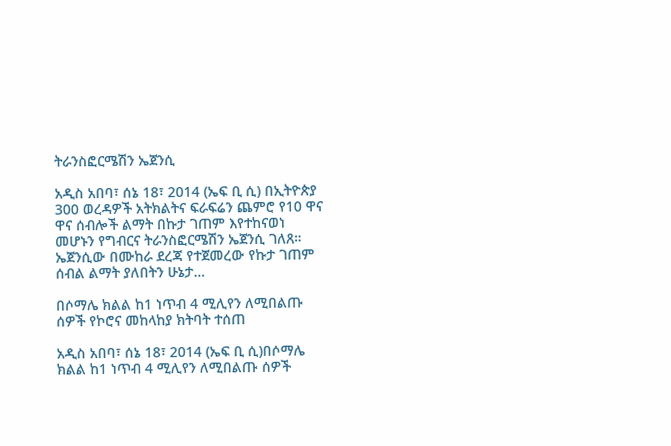ትራንስፎርሜሽን ኤጀንሲ

አዲስ አበባ፣ ሰኔ 18፣ 2014 (ኤፍ ቢ ሲ) በኢትዮጵያ 300 ወረዳዎች አትክልትና ፍራፍሬን ጨምሮ የ10 ዋና ዋና ሰብሎች ልማት በኩታ ገጠም እየተከናወነ መሆኑን የግብርና ትራንስፎርሜሽን ኤጀንሲ ገለጸ። ኤጀንሲው በሙከራ ደረጃ የተጀመረው የኩታ ገጠም ሰብል ልማት ያለበትን ሁኔታ…

በሶማሌ ክልል ከ1 ነጥብ 4 ሚሊየን ለሚበልጡ ሰዎች የኮሮና መከላከያ ክትባት ተሰጠ

አዲስ አበባ፣ ሰኔ 18፣ 2014 (ኤፍ ቢ ሲ)በሶማሌ ክልል ከ1 ነጥብ 4 ሚሊየን ለሚበልጡ ሰዎች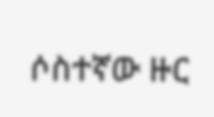ሶስተኛው ዙር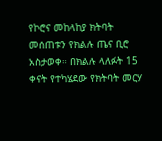የኮሮና መከላከያ ክትባት መሰጠቱን የክልሉ ጤና ቢሮ አስታወቀ። በክልሉ ላለፉት 15 ቀናት የተካሄደው የክትባት መርሃ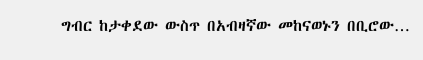ግብር ከታቀደው ውስጥ በአብዛኛው መከናወኑን በቢሮው…